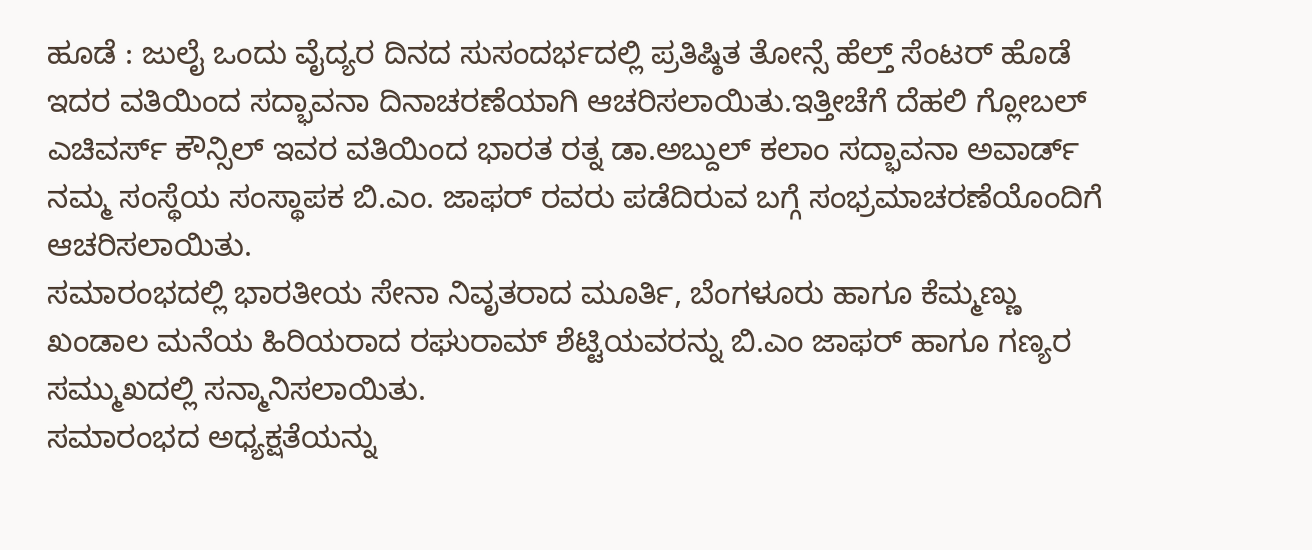ಹೂಡೆ : ಜುಲೈ ಒಂದು ವೈದ್ಯರ ದಿನದ ಸುಸಂದರ್ಭದಲ್ಲಿ ಪ್ರತಿಷ್ಠಿತ ತೋನ್ಸೆ ಹೆಲ್ತ್ ಸೆಂಟರ್ ಹೊಡೆ ಇದರ ವತಿಯಿಂದ ಸದ್ಭಾವನಾ ದಿನಾಚರಣೆಯಾಗಿ ಆಚರಿಸಲಾಯಿತು.ಇತ್ತೀಚೆಗೆ ದೆಹಲಿ ಗ್ಲೋಬಲ್ ಎಚಿವರ್ಸ್ ಕೌನ್ಸಿಲ್ ಇವರ ವತಿಯಿಂದ ಭಾರತ ರತ್ನ ಡಾ.ಅಬ್ದುಲ್ ಕಲಾಂ ಸದ್ಭಾವನಾ ಅವಾರ್ಡ್ ನಮ್ಮ ಸಂಸ್ಥೆಯ ಸಂಸ್ಥಾಪಕ ಬಿ.ಎಂ. ಜಾಫರ್ ರವರು ಪಡೆದಿರುವ ಬಗ್ಗೆ ಸಂಭ್ರಮಾಚರಣೆಯೊಂದಿಗೆ ಆಚರಿಸಲಾಯಿತು.
ಸಮಾರಂಭದಲ್ಲಿ ಭಾರತೀಯ ಸೇನಾ ನಿವೃತರಾದ ಮೂರ್ತಿ, ಬೆಂಗಳೂರು ಹಾಗೂ ಕೆಮ್ಮಣ್ಣು ಖಂಡಾಲ ಮನೆಯ ಹಿರಿಯರಾದ ರಘುರಾಮ್ ಶೆಟ್ಟಿಯವರನ್ನು ಬಿ.ಎಂ ಜಾಫರ್ ಹಾಗೂ ಗಣ್ಯರ ಸಮ್ಮುಖದಲ್ಲಿ ಸನ್ಮಾನಿಸಲಾಯಿತು.
ಸಮಾರಂಭದ ಅಧ್ಯಕ್ಷತೆಯನ್ನು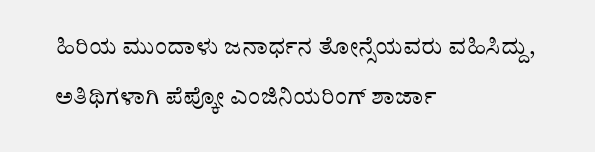ಹಿರಿಯ ಮುಂದಾಳು ಜನಾರ್ಧನ ತೋನ್ಸೆಯವರು ವಹಿಸಿದ್ದು, ಅತಿಥಿಗಳಾಗಿ ಪೆಪ್ಕೋ ಎಂಜಿನಿಯರಿಂಗ್ ಶಾರ್ಜಾ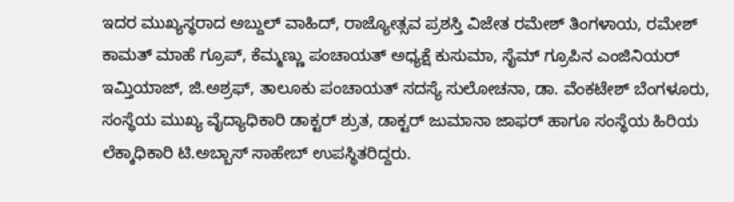ಇದರ ಮುಖ್ಯಸ್ಥರಾದ ಅಬ್ದುಲ್ ವಾಹಿದ್, ರಾಜ್ಯೋತ್ಸವ ಪ್ರಶಸ್ತಿ ವಿಜೇತ ರಮೇಶ್ ತಿಂಗಳಾಯ, ರಮೇಶ್ ಕಾಮತ್ ಮಾಹೆ ಗ್ರೂಪ್, ಕೆಮ್ಮಣ್ಣು ಪಂಚಾಯತ್ ಅಧ್ಯಕ್ಷೆ ಕುಸುಮಾ, ಸೈಮ್ ಗ್ರೂಪಿನ ಎಂಜಿನಿಯರ್ ಇಮ್ತಿಯಾಜ್, ಜಿ.ಅಶ್ರಫ್, ತಾಲೂಕು ಪಂಚಾಯತ್ ಸದಸ್ಯೆ ಸುಲೋಚನಾ, ಡಾ. ವೆಂಕಟೇಶ್ ಬೆಂಗಳೂರು, ಸಂಸ್ಥೆಯ ಮುಖ್ಯ ವೈದ್ಯಾಧಿಕಾರಿ ಡಾಕ್ಟರ್ ಶ್ರುತ, ಡಾಕ್ಟರ್ ಜುಮಾನಾ ಜಾಫರ್ ಹಾಗೂ ಸಂಸ್ಥೆಯ ಹಿರಿಯ ಲೆಕ್ಕಾಧಿಕಾರಿ ಟಿ.ಅಬ್ಬಾಸ್ ಸಾಹೇಬ್ ಉಪಸ್ಥಿತರಿದ್ದರು.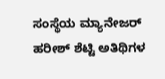ಸಂಸ್ಥೆಯ ಮ್ಯಾನೇಜರ್ ಹರೀಶ್ ಶೆಟ್ಟಿ ಅತಿಥಿಗಳ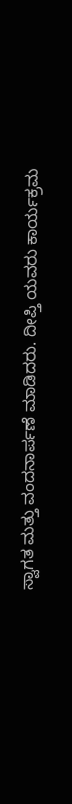ಸ್ವಾಗತ ಮತ್ತು ವಂದನಾರ್ಪಣೆ ಮಾಡಿದರು. ದೀಪ್ತಿ ಯವರು ಕಾರ್ಯಕ್ರಮ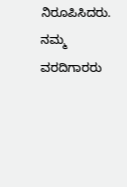ನಿರೂಪಿಸಿದರು.
ನಮ್ಮ ವರದಿಗಾರರು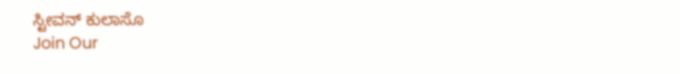ಸ್ಟೀವನ್ ಕುಲಾಸೊ
Join Our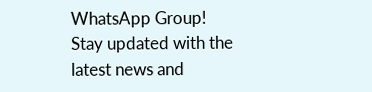WhatsApp Group!
Stay updated with the latest news and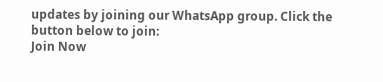updates by joining our WhatsApp group. Click the button below to join:
Join Now